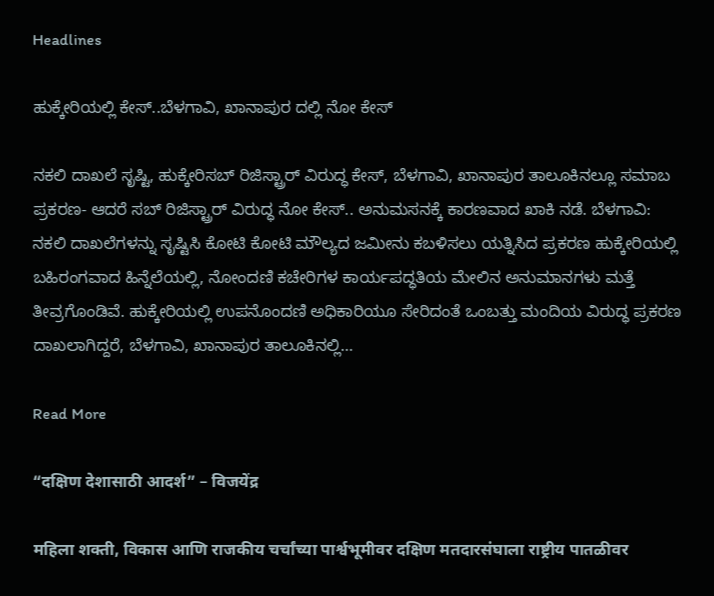Headlines

ಹುಕ್ಕೇರಿಯಲ್ಲಿ ಕೇಸ್..ಬೆಳಗಾವಿ, ಖಾನಾಪುರ ದಲ್ಲಿ ನೋ ಕೇಸ್

ನಕಲಿ ದಾಖಲೆ ಸೃಷ್ಟಿ, ಹುಕ್ಕೇರಿ‌ಸಬ್ ರಿಜಿಸ್ಟ್ರಾರ್ ವಿರುದ್ಧ ಕೇಸ್, ಬೆಳಗಾವಿ, ಖಾನಾಪುರ ತಾಲೂಕಿನಲ್ಲೂ ಸಮಾಬ ಪ್ರಕರಣ- ಆದರೆ ಸಬ್ ರಿಜಿಸ್ಟ್ರಾರ್ ವಿರುದ್ಧ ನೋ ಕೇಸ್.. ಅನುಮಸನಕ್ಕೆ ಕಾರಣವಾದ ಖಾಕಿ ನಡೆ. ಬೆಳಗಾವಿ: ನಕಲಿ ದಾಖಲೆಗಳನ್ನು ಸೃಷ್ಟಿಸಿ ಕೋಟಿ ಕೋಟಿ ಮೌಲ್ಯದ ಜಮೀನು ಕಬಳಿಸಲು ಯತ್ನಿಸಿದ ಪ್ರಕರಣ ಹುಕ್ಕೇರಿಯಲ್ಲಿ ಬಹಿರಂಗವಾದ ಹಿನ್ನೆಲೆಯಲ್ಲಿ, ನೋಂದಣಿ ಕಚೇರಿಗಳ ಕಾರ್ಯಪದ್ಧತಿಯ ಮೇಲಿನ ಅನುಮಾನಗಳು ಮತ್ತೆ ತೀವ್ರಗೊಂಡಿವೆ. ಹುಕ್ಕೇರಿಯಲ್ಲಿ ಉಪನೊಂದಣಿ ಅಧಿಕಾರಿಯೂ ಸೇರಿದಂತೆ ಒಂಬತ್ತು ಮಂದಿಯ ವಿರುದ್ಧ ಪ್ರಕರಣ ದಾಖಲಾಗಿದ್ದರೆ, ಬೆಳಗಾವಿ, ಖಾನಾಪುರ ತಾಲೂಕಿನಲ್ಲಿ…

Read More

“दक्षिण देशासाठी आदर्श” – विजयेंद्र

महिला शक्ती, विकास आणि राजकीय चर्चांच्या पार्श्वभूमीवर दक्षिण मतदारसंघाला राष्ट्रीय पातळीवर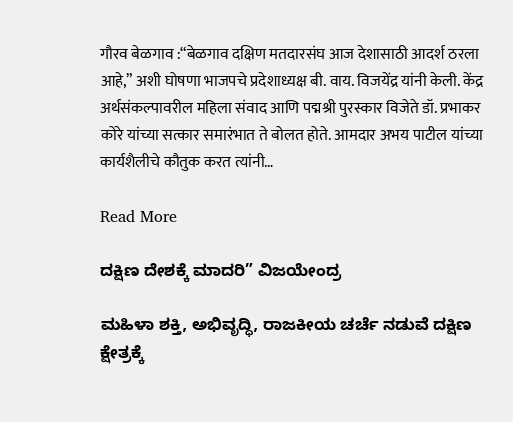गौरव बेळगाव :“बेळगाव दक्षिण मतदारसंघ आज देशासाठी आदर्श ठरला आहे,” अशी घोषणा भाजपचे प्रदेशाध्यक्ष बी. वाय. विजयेंद्र यांनी केली. केंद्र अर्थसंकल्पावरील महिला संवाद आणि पद्मश्री पुरस्कार विजेते डॉ. प्रभाकर कोरे यांच्या सत्कार समारंभात ते बोलत होते. आमदार अभय पाटील यांच्या कार्यशैलीचे कौतुक करत त्यांनी…

Read More

ದಕ್ಷಿಣ ದೇಶಕ್ಕೆ ಮಾದರಿ” ವಿಜಯೇಂದ್ರ

ಮಹಿಳಾ ಶಕ್ತಿ, ಅಭಿವೃದ್ಧಿ, ರಾಜಕೀಯ ಚರ್ಚೆ ನಡುವೆ ದಕ್ಷಿಣ ಕ್ಷೇತ್ರಕ್ಕೆ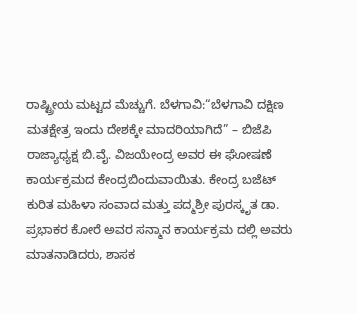ರಾಷ್ಟ್ರೀಯ ಮಟ್ಟದ ಮೆಚ್ಚುಗೆ. ಬೆಳಗಾವಿ:“ಬೆಳಗಾವಿ ದಕ್ಷಿಣ ಮತಕ್ಷೇತ್ರ ಇಂದು ದೇಶಕ್ಕೇ ಮಾದರಿಯಾಗಿದೆ” – ಬಿಜೆಪಿ ರಾಜ್ಯಾಧ್ಯಕ್ಷ ಬಿ.ವೈ. ವಿಜಯೇಂದ್ರ ಅವರ ಈ ಘೋಷಣೆ ಕಾರ್ಯಕ್ರಮದ ಕೇಂದ್ರಬಿಂದುವಾಯಿತು. ಕೇಂದ್ರ ಬಜೆಟ್ ಕುರಿತ ಮಹಿಳಾ ಸಂವಾದ ಮತ್ತು ಪದ್ಮಶ್ರೀ ಪುರಸ್ಕೃತ ಡಾ. ಪ್ರಭಾಕರ ಕೋರೆ ಅವರ ಸನ್ಮಾನ ಕಾರ್ಯಕ್ರಮ ದಲ್ಲಿ ಅವರು ಮಾತನಾಡಿದರು, ಶಾಸಕ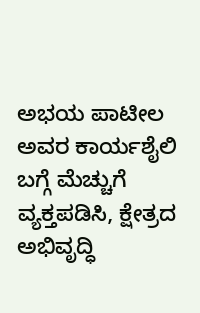ಅಭಯ ಪಾಟೀಲ ಅವರ ಕಾರ್ಯಶೈಲಿ ಬಗ್ಗೆ ಮೆಚ್ಚುಗೆ ವ್ಯಕ್ತಪಡಿಸಿ, ಕ್ಷೇತ್ರದ ಅಭಿವೃದ್ಧಿ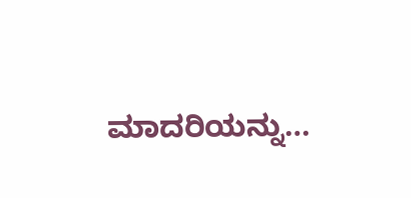ಮಾದರಿಯನ್ನು…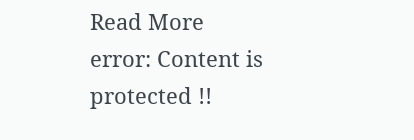Read More
error: Content is protected !!